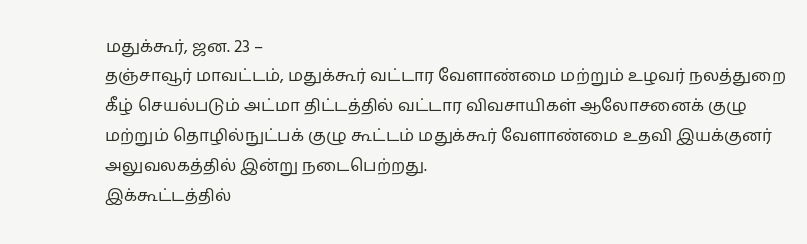மதுக்கூர், ஜன. 23 –
தஞ்சாவூர் மாவட்டம், மதுக்கூர் வட்டார வேளாண்மை மற்றும் உழவர் நலத்துறை கீழ் செயல்படும் அட்மா திட்டத்தில் வட்டார விவசாயிகள் ஆலோசனைக் குழு மற்றும் தொழில்நுட்பக் குழு கூட்டம் மதுக்கூர் வேளாண்மை உதவி இயக்குனர் அலுவலகத்தில் இன்று நடைபெற்றது.
இக்கூட்டத்தில்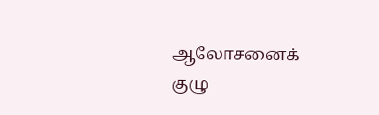ஆலோசனைக் குழு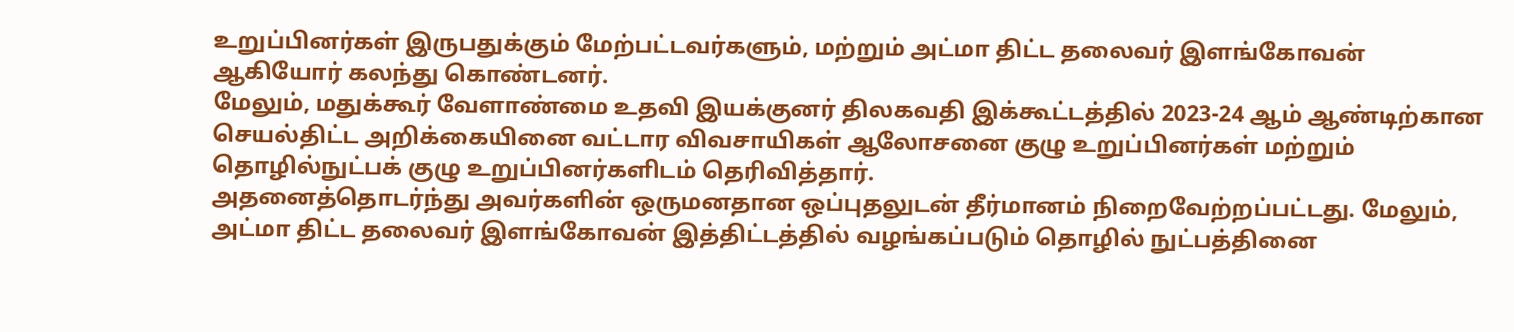உறுப்பினர்கள் இருபதுக்கும் மேற்பட்டவர்களும், மற்றும் அட்மா திட்ட தலைவர் இளங்கோவன் ஆகியோர் கலந்து கொண்டனர்.
மேலும், மதுக்கூர் வேளாண்மை உதவி இயக்குனர் திலகவதி இக்கூட்டத்தில் 2023-24 ஆம் ஆண்டிற்கான செயல்திட்ட அறிக்கையினை வட்டார விவசாயிகள் ஆலோசனை குழு உறுப்பினர்கள் மற்றும் தொழில்நுட்பக் குழு உறுப்பினர்களிடம் தெரிவித்தார்.
அதனைத்தொடர்ந்து அவர்களின் ஒருமனதான ஒப்புதலுடன் தீர்மானம் நிறைவேற்றப்பட்டது. மேலும், அட்மா திட்ட தலைவர் இளங்கோவன் இத்திட்டத்தில் வழங்கப்படும் தொழில் நுட்பத்தினை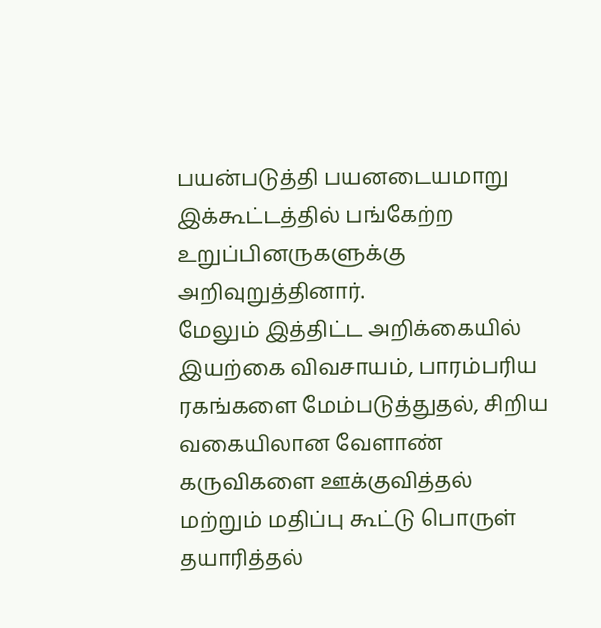பயன்படுத்தி பயனடையமாறு இக்கூட்டத்தில் பங்கேற்ற உறுப்பினருகளுக்கு அறிவுறுத்தினார்.
மேலும் இத்திட்ட அறிக்கையில் இயற்கை விவசாயம், பாரம்பரிய ரகங்களை மேம்படுத்துதல், சிறிய வகையிலான வேளாண் கருவிகளை ஊக்குவித்தல் மற்றும் மதிப்பு கூட்டு பொருள் தயாரித்தல்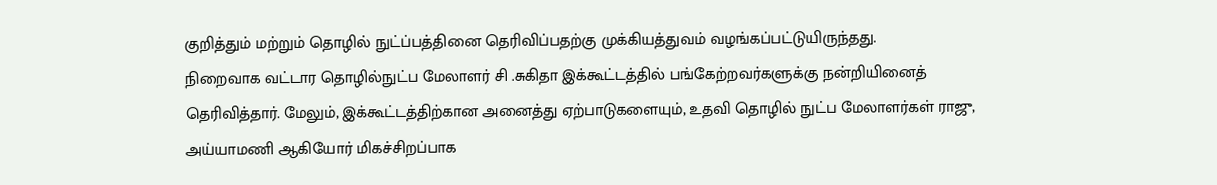குறித்தும் மற்றும் தொழில் நுட்ப்பத்தினை தெரிவிப்பதற்கு முக்கியத்துவம் வழங்கப்பட்டுயிருந்தது.
நிறைவாக வட்டார தொழில்நுட்ப மேலாளர் சி .சுகிதா இக்கூட்டத்தில் பங்கேற்றவர்களுக்கு நன்றியினைத் தெரிவித்தார். மேலும், இக்கூட்டத்திற்கான அனைத்து ஏற்பாடுகளையும், உதவி தொழில் நுட்ப மேலாளர்கள் ராஜு, அய்யாமணி ஆகியோர் மிகச்சிறப்பாக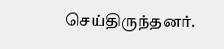செய்திருந்தனர்.